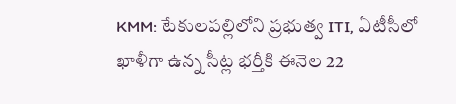KMM: టేకులపల్లిలోని ప్రభుత్వ ITI, ఏటీసీలో ఖాళీగా ఉన్న సీట్ల భర్తీకి ఈనెల 22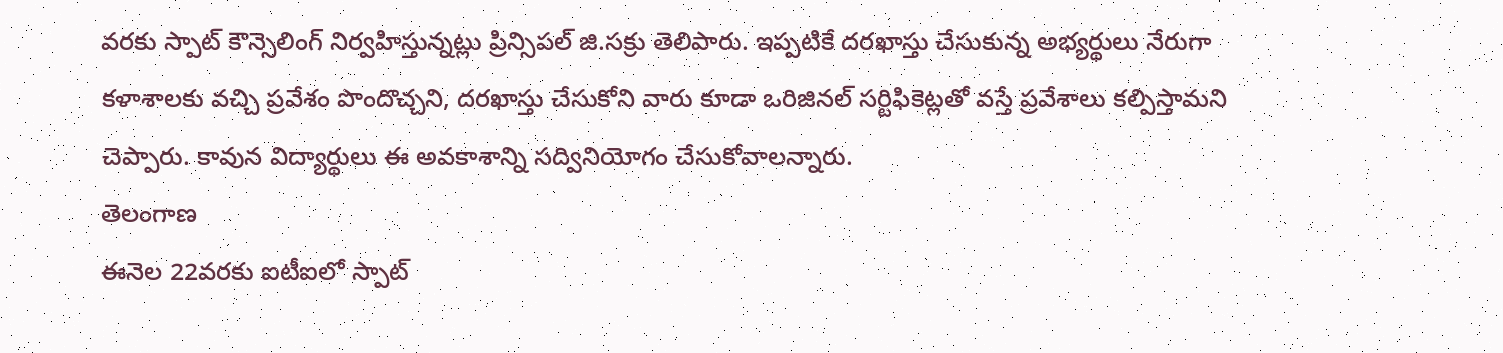వరకు స్పాట్ కౌన్సెలింగ్ నిర్వహిస్తున్నట్లు ప్రిన్సిపల్ జి.సక్రు తెలిపారు. ఇప్పటికే దరఖాస్తు చేసుకున్న అభ్యర్థులు నేరుగా కళాశాలకు వచ్చి ప్రవేశం పొందొచ్చని, దరఖాస్తు చేసుకోని వారు కూడా ఒరిజినల్ సర్టిఫికెట్లతో వస్తే ప్రవేశాలు కల్పిస్తామని చెప్పారు. కావున విద్యార్థులు ఈ అవకాశాన్ని సద్వినియోగం చేసుకోవాలన్నారు.
తెలంగాణ
ఈనెల 22వరకు ఐటీఐలో స్పాట్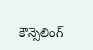కౌన్సెలింగ్